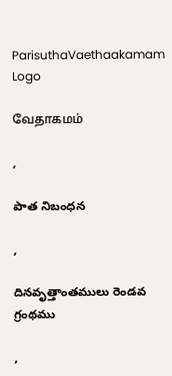ParisuthaVaethaakamam Logo

வேதாகமம்

,

పాత నిబంధన

,

దినవృత్తాంతములు రెండవ గ్రంథము

,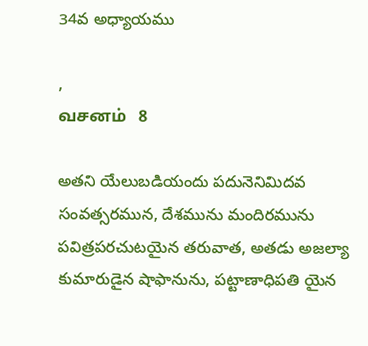34వ అధ్యాయము

,
வசனம்   8

అతని యేలుబడియందు పదునెనిమిదవ సంవత్సరమున, దేశమును మందిరమును పవిత్రపరచుటయైన తరువాత, అతడు అజల్యా కుమారుడైన షాఫానును, పట్టాణాధిపతి యైన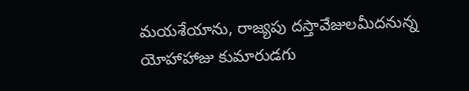మయశేయాను, రాజ్యపు దస్తావేజులమీదనున్న యోహాహాజు కుమారుడగు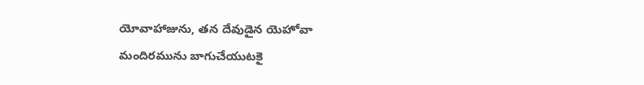యోవాహాజును, తన దేవుడైన యెహోవా మందిరమును బాగుచేయుటకై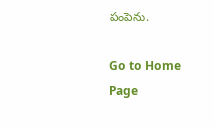పంపెను.

Go to Home Page